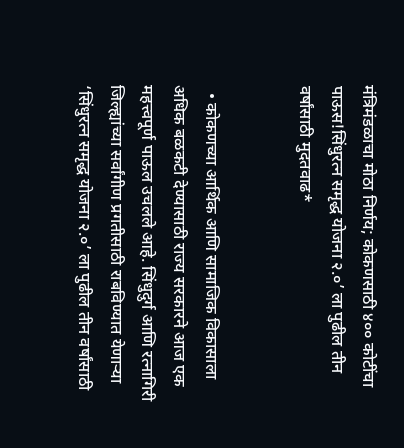मंत्रिमंडळाचा मोठा निर्णय; कोकणसाठी ४०० कोटींचा पाऊस!सिंधुरत्न समृद्ध योजना २.०’ ला पुढील तीन वर्षांसाठी मुदतवाढ*


  • कोकणच्या आर्थिक आणि सामाजिक विकासाला अधिक बळकटी देण्यासाठी राज्य सरकारने आज एक महत्त्वपूर्ण पाऊल उचलले आहे. सिंधुदुर्ग आणि रत्नागिरी जिल्ह्यांच्या सर्वांगीण प्रगतीसाठी राबविण्यात येणाऱ्या ‘सिंधुरत्न समृद्ध योजना २.०’ ला पुढील तीन वर्षांसाठी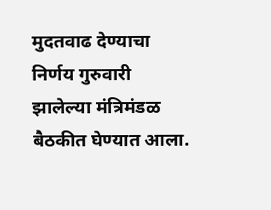मुदतवाढ देण्याचा निर्णय गुरुवारी झालेल्या मंत्रिमंडळ बैठकीत घेण्यात आला.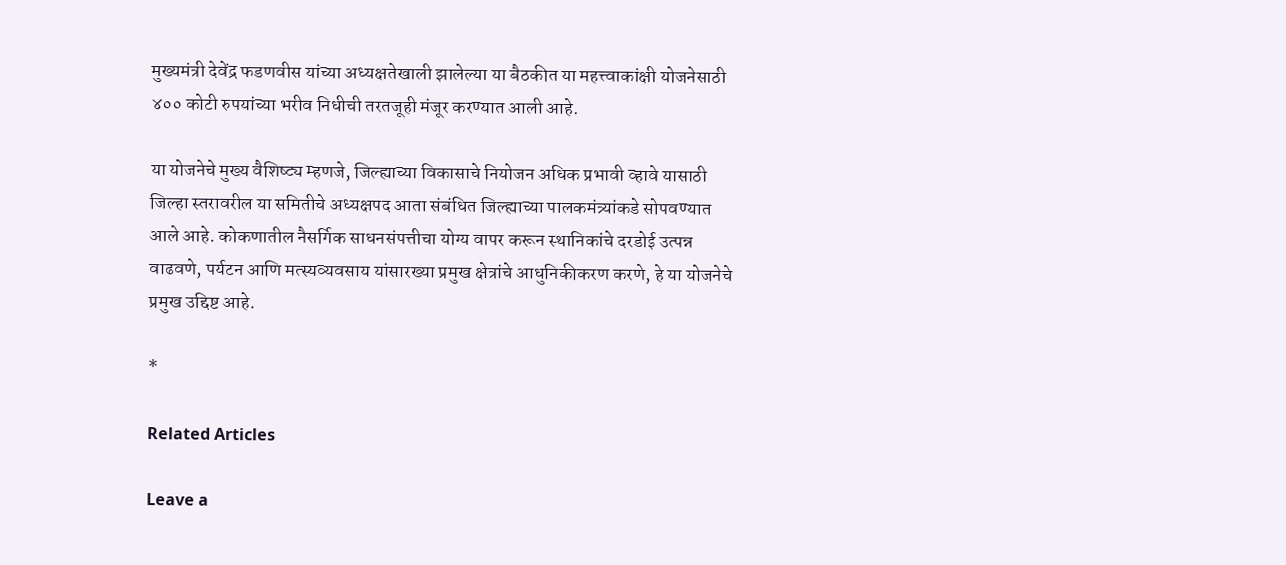मुख्यमंत्री देवेंद्र फडणवीस यांच्या अध्यक्षतेखाली झालेल्या या बैठकीत या महत्त्वाकांक्षी योजनेसाठी ४०० कोटी रुपयांच्या भरीव निधीची तरतजूही मंजूर करण्यात आली आहे.

या योजनेचे मुख्य वैशिष्ट्य म्हणजे, जिल्ह्याच्या विकासाचे नियोजन अधिक प्रभावी व्हावे यासाठी जिल्हा स्तरावरील या समितीचे अध्यक्षपद आता संबंधित जिल्ह्याच्या पालकमंत्र्यांकडे सोपवण्यात आले आहे. कोकणातील नैसर्गिक साधनसंपत्तीचा योग्य वापर करून स्थानिकांचे दरडोई उत्पन्न वाढवणे, पर्यटन आणि मत्स्यव्यवसाय यांसारख्या प्रमुख क्षेत्रांचे आधुनिकीकरण करणे, हे या योजनेचे प्रमुख उद्दिष्ट आहे.

*

Related Articles

Leave a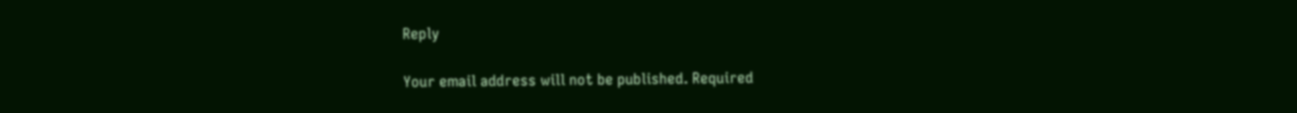Reply

Your email address will not be published. Required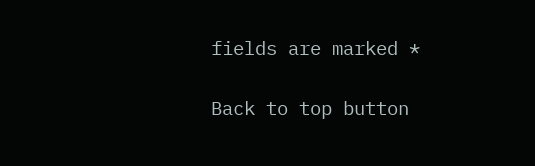fields are marked *

Back to top button